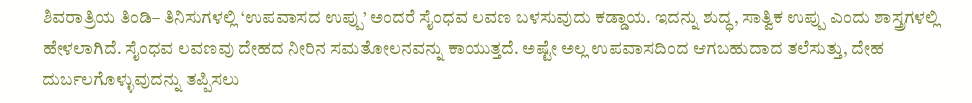ಶಿವರಾತ್ರಿಯ ತಿಂಡಿ– ತಿನಿಸುಗಳಲ್ಲಿ ‘ಉಪವಾಸದ ಉಪ್ಪು’ ಅಂದರೆ ಸೈಂಧವ ಲವಣ ಬಳಸುವುದು ಕಡ್ಡಾಯ. ಇದನ್ನು ಶುದ್ಧ, ಸಾತ್ವಿಕ ಉಪ್ಪು ಎಂದು ಶಾಸ್ತ್ರಗಳಲ್ಲಿ ಹೇಳಲಾಗಿದೆ. ಸೈಂಧವ ಲವಣವು ದೇಹದ ನೀರಿನ ಸಮತೋಲನವನ್ನು ಕಾಯುತ್ತದೆ. ಅಷ್ಟೇ ಅಲ್ಲ ಉಪವಾಸದಿಂದ ಆಗಬಹುದಾದ ತಲೆಸುತ್ತು, ದೇಹ ದುರ್ಬಲಗೊಳ್ಳುವುದನ್ನು ತಪ್ಪಿಸಲು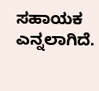ಸಹಾಯಕ ಎನ್ನಲಾಗಿದೆ.